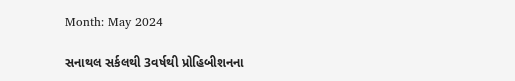Month: May 2024

સનાથલ સર્કલથી 3વર્ષથી પ્રોહિબીશનના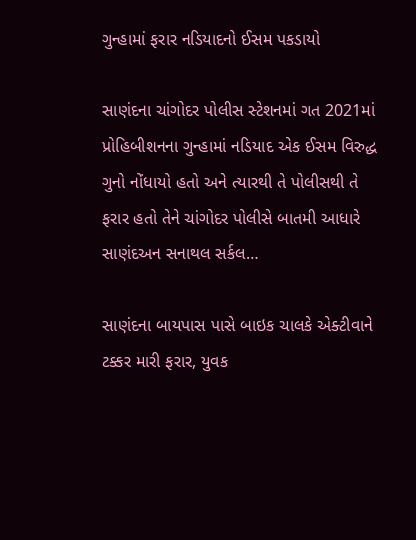ગુન્હામાં ફરાર નડિયાદનો ઈસમ પકડાયો

સાણંદના ચાંગોદર પોલીસ સ્ટેશનમાં ગત 2021માં પ્રોહિબીશનના ગુન્હામાં નડિયાદ એક ઈસમ વિરુદ્ધ ગુનો નોંધાયો હતો અને ત્યારથી તે પોલીસથી તે ફરાર હતો તેને ચાંગોદર પોલીસે બાતમી આધારે સાણંદઅન સનાથલ સર્કલ…

સાણંદના બાયપાસ પાસે બાઇક ચાલકે એક્ટીવાને ટક્કર મારી ફરાર, યુવક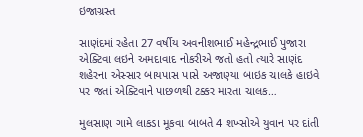ઇજાગ્રસ્ત

સાણંદમાં રહેતા 27 વર્ષીય અવનીશભાઈ મહેન્દ્રભાઈ પુજારા એક્ટિવા લઇને અમદાવાદ નોકરીએ જતો હતો ત્યારે સાણંદ શહેરના એસ્સાર બાયપાસ પાસે અજાણ્યા બાઇક ચાલકે હાઇવે પર જતાં એક્ટિવાને પાછળથી ટક્કર મારતા ચાલક…

મુલસાણ ગામે લાકડા મૂકવા બાબતે 4 શખ્સોએ યુવાન પર દાંતી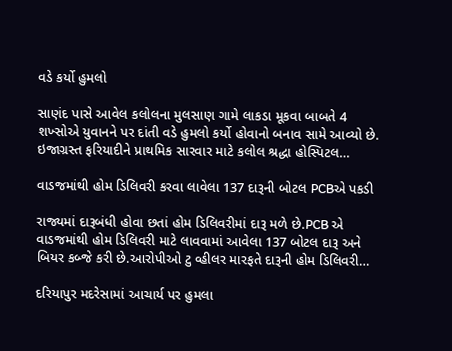વડે કર્યો હુમલો

સાણંદ પાસે આવેલ કલોલના મુલસાણ ગામે લાકડા મૂકવા બાબતે 4 શખ્સોએ યુવાનને પર દાંતી વડે હુમલો કર્યો હોવાનો બનાવ સામે આવ્યો છે. ઇજાગ્રસ્ત ફરિયાદીને પ્રાથમિક સારવાર માટે કલોલ શ્રદ્ધા હોસ્પિટલ…

વાડજમાંથી હોમ ડિલિવરી કરવા લાવેલા 137 દારૂની બોટલ PCBએ પકડી

રાજ્યમાં દારૂબંધી હોવા છતાં હોમ ડિલિવરીમાં દારૂ મળે છે.PCB એ વાડજમાંથી હોમ ડિલિવરી માટે લાવવામાં આવેલા 137 બોટલ દારૂ અને બિયર કબ્જે કરી છે.આરોપીઓ ટુ વ્હીલર મારફતે દારૂની હોમ ડિલિવરી…

દરિયાપુર મદરેસામાં આચાર્ય પર હુમલા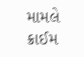મામલે ક્રાઈમ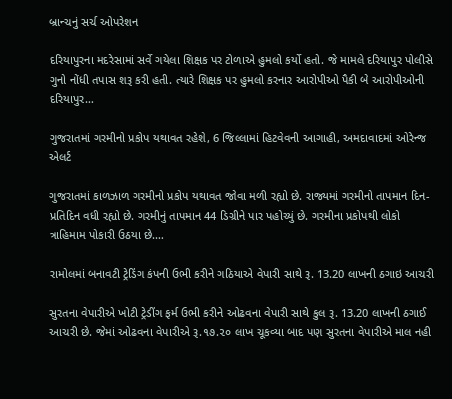બ્રાન્ચનું સર્ચ ઓપરેશન

દરિયાપુરના મદરેસામાં સર્વે ગયેલા શિક્ષક પર ટોળાએ હુમલો કર્યો હતો. જે મામલે દરિયાપુર પોલીસે ગુનો નોંધી તપાસ શરૂ કરી હતી. ત્યારે શિક્ષક પર હુમલો કરનાર આરોપીઓ પૈકી બે આરોપીઓની દરિયાપુર…

ગુજરાતમાં ગરમીનો પ્રકોપ યથાવત રહેશે, 6 જિલ્લામાં હિટવેવની આગાહી, અમદાવાદમાં ઓરેન્જ એલર્ટ

ગુજરાતમાં કાળઝાળ ગરમીનો પ્રકોપ યથાવત જોવા મળી રહ્યો છે. રાજ્યમાં ગરમીનો તાપમાન દિન-પ્રતિદિન વધી રહ્યો છે. ગરમીનું તાપમાન 44 ડિગ્રીને પાર પહોચ્યું છે. ગરમીના પ્રકોપથી લોકો ત્રાહિમામ પોકારી ઉઠયા છે.…

રામોલમાં બનાવટી ટ્રેડિંગ કંપની ઉભી કરીને ગઠિયાએ વેપારી સાથે રૂ. 13.20 લાખની ઠગાઇ આચરી

સુરતના વેપારીએ ખોટી ટ્રેડીંગ ફર્મ ઉભી કરીને ઓઢવના વેપારી સાથે કુલ રૂ. 13.20 લાખની ઠગાઈ આચરી છે. જેમાં ઓઢવના વેપારીએ રૂ.૧૭.૨૦ લાખ ચૂકવ્યા બાદ પણ સુરતના વેપારીએ માલ નહી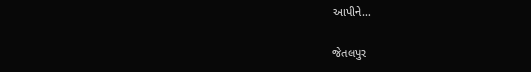આપીને…

જેતલપુર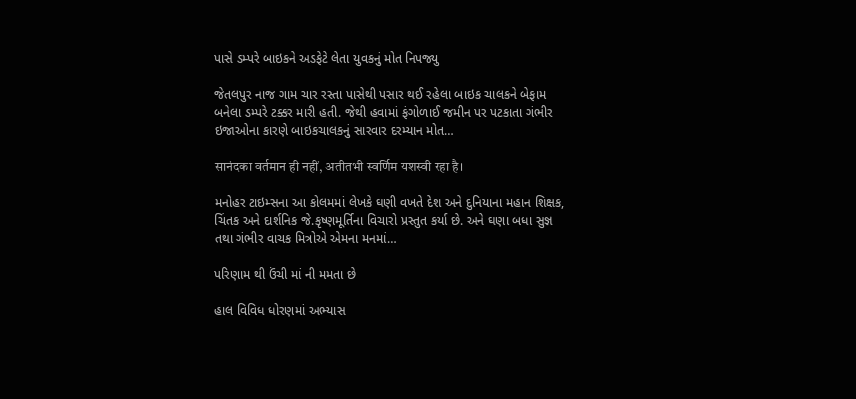પાસે ડમ્પરે બાઇકને અડફેટે લેતા યુવકનું મોત નિપજ્યુ

જેતલપુર નાજ ગામ ચાર રસ્તા પાસેથી પસાર થઈ રહેલા બાઇક ચાલકને બેફામ બનેલા ડમ્પરે ટક્કર મારી હતી. જેથી હવામાં ફંગોળાઈ જમીન પર પટકાતા ગંભીર ઇજાઓના કારણે બાઇકચાલકનું સારવાર દરમ્યાન મોત…

सानंदका वर्तमान ही नहीं, अतीतभी स्वर्णिम यशस्वी रहा है।

મનોહર ટાઇમ્સના આ કોલમમાં લેખકે ઘણી વખતે દેશ અને દુનિયાના મહાન શિક્ષક, ચિંતક અને દાર્શનિક જે.કૃષ્ણમૂર્તિના વિચારો પ્રસ્તુત કર્યા છે. અને ઘણા બધા સુજ્ઞ તથા ગંભીર વાચક મિત્રોએ એમના મનમાં…

પરિણામ થી ઉંચી માં ની મમતા છે

હાલ વિવિધ ધોરણમાં અભ્યાસ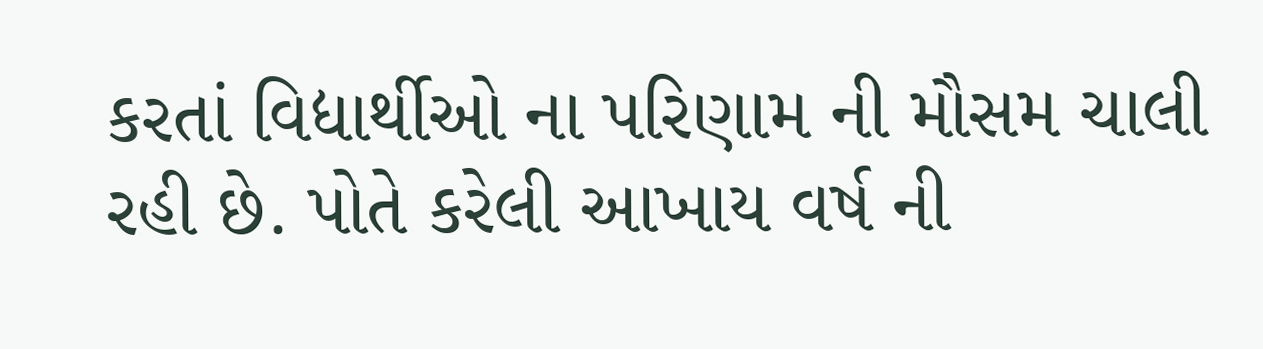કરતાં વિદ્યાર્થીઓ ના પરિણામ ની મૌસમ ચાલી રહી છે. પોતે કરેલી આખાય વર્ષ ની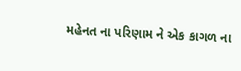મહેનત ના પરિણામ ને એક કાગળ ના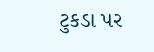ટુકડા પર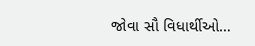જોવા સૌ વિધાર્થીઓ…